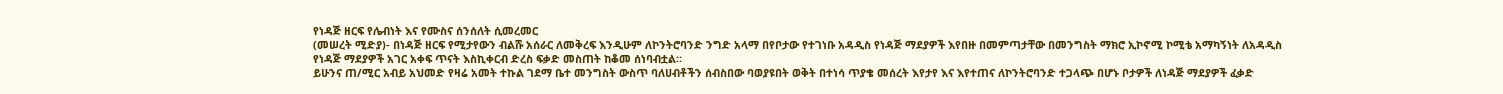የነዳጅ ዘርፍ የሌብነት እና የሙስና ሰንሰለት ሲመረመር
(መሠረት ሚድያ)- በነዳጅ ዘርፍ የሚታየውን ብልሹ አሰራር ለመቅረፍ እንዲሁም ለኮንትሮባንድ ንግድ አላማ በየቦታው የተገነቡ አዳዲስ የነዳጅ ማደያዎች እየበዙ በመምጣታቸው በመንግስት ማክሮ ኢኮኖሚ ኮሚቴ አማካኝነት ለአዳዲስ የነዳጅ ማደያዎች አገር አቀፍ ጥናት እስኪቀርብ ድረስ ፍቃድ መስጠት ከቆመ ሰነባብቷል።
ይሁንና ጠ/ሚር አብይ አህመድ የዛሬ አመት ተኩል ገደማ ቤተ መንግስት ውስጥ ባለሀብቶችን ሰብስበው ባወያዩበት ወቅት በተነሳ ጥያቄ መሰረት እየታየ እና እየተጠና ለኮንትሮባንድ ተጋላጭ በሆኑ ቦታዎች ለነዳጅ ማደያዎች ፈቃድ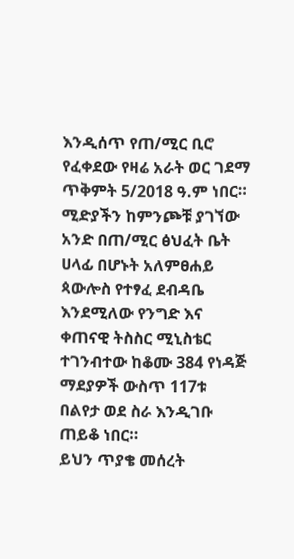እንዲሰጥ የጠ/ሚር ቢሮ የፈቀደው የዛሬ አራት ወር ገደማ ጥቅምት 5/2018 ዓ.ም ነበር።
ሚድያችን ከምንጮቹ ያገኘው አንድ በጠ/ሚር ፅህፈት ቤት ሀላፊ በሆኑት አለምፀሐይ ጳውሎስ የተፃፈ ደብዳቤ እንደሚለው የንግድ እና ቀጠናዊ ትስስር ሚኒስቴር ተገንብተው ከቆሙ 384 የነዳጅ ማደያዎች ውስጥ 117ቱ በልየታ ወደ ስራ እንዲገቡ ጠይቆ ነበር።
ይህን ጥያቄ መሰረት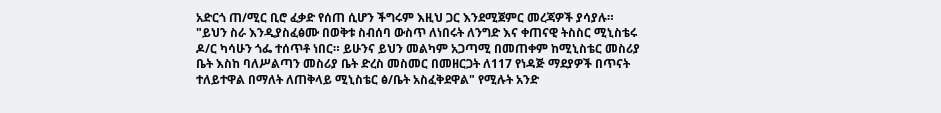አድርጎ ጠ/ሚር ቢሮ ፈቃድ የሰጠ ሲሆን ችግሩም እዚህ ጋር እንደሚጀምር መረጃዎች ያሳያሉ።
"ይህን ስራ እንዲያስፈፅሙ በወቅቱ ስብሰባ ውስጥ ለነበሩት ለንግድ እና ቀጠናዊ ትስስር ሚኒስቴሩ ዶ/ር ካሳሁን ጎፌ ተሰጥቶ ነበር። ይሁንና ይህን መልካም አጋጣሚ በመጠቀም ከሚኒስቴር መስሪያ ቤት እስከ ባለሥልጣን መስሪያ ቤት ድረስ መስመር በመዘርጋት ለ117 የነዳጅ ማደያዎች በጥናት ተለይተዋል በማለት ለጠቅላይ ሚኒስቴር ፅ/ቤት አስፈቅደዋል" የሚሉት አንድ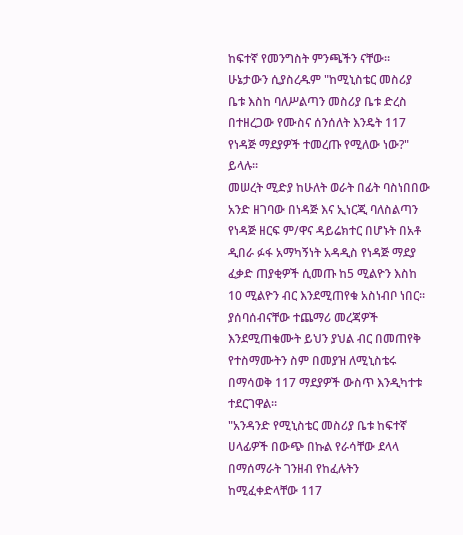ከፍተኛ የመንግስት ምንጫችን ናቸው።
ሁኔታውን ሲያስረዱም "ከሚኒስቴር መስሪያ ቤቱ እስከ ባለሥልጣን መስሪያ ቤቱ ድረስ በተዘረጋው የሙስና ሰንሰለት እንዴት 117 የነዳጅ ማደያዎች ተመረጡ የሚለው ነው?" ይላሉ።
መሠረት ሚድያ ከሁለት ወራት በፊት ባስነበበው አንድ ዘገባው በነዳጅ እና ኢነርጂ ባለስልጣን የነዳጅ ዘርፍ ም/ዋና ዳይሬክተር በሆኑት በአቶ ዲበራ ፉፋ አማካኝነት አዳዲስ የነዳጅ ማደያ ፈቃድ ጠያቂዎች ሲመጡ ከ5 ሚልዮን እስከ 10 ሚልዮን ብር እንደሚጠየቁ አስነብቦ ነበር።
ያሰባሰብናቸው ተጨማሪ መረጃዎች እንደሚጠቁሙት ይህን ያህል ብር በመጠየቅ የተስማሙትን ስም በመያዝ ለሚኒስቴሩ በማሳወቅ 117 ማደያዎች ውስጥ እንዲካተቱ ተደርገዋል።
"አንዳንድ የሚኒስቴር መስሪያ ቤቱ ከፍተኛ ሀላፊዎች በውጭ በኩል የራሳቸው ደላላ በማሰማራት ገንዘብ የከፈሉትን ከሚፈቀድላቸው 117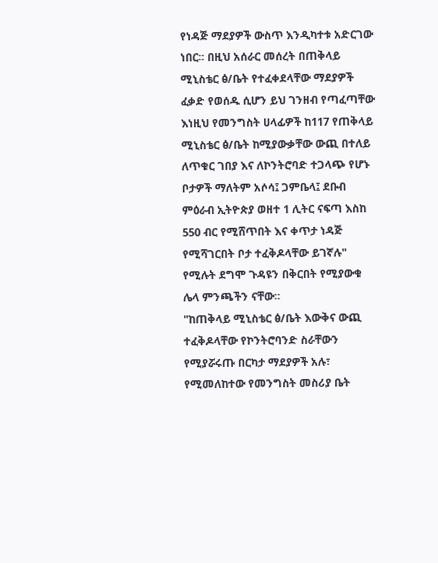የነዳጅ ማደያዎች ውስጥ እንዲካተቱ አድርገው ነበር፡፡ በዚህ አሰራር መሰረት በጠቅላይ ሚኒስቴር ፅ/ቤት የተፈቀደላቸው ማደያዎች ፈቃድ የወሰዱ ሲሆን ይህ ገንዘብ የጣፈጣቸው እነዚህ የመንግስት ሀላፊዎች ከ117 የጠቅላይ ሚኒስቴር ፅ/ቤት ከሚያውቃቸው ውጪ በተለይ ለጥቁር ገበያ እና ለኮንትሮባድ ተጋላጭ የሆኑ ቦታዎች ማለትም አሶሳ፤ ጋምቤላ፤ ደቡብ ምዕራብ ኢትዮጵያ ወዘተ 1 ሊትር ናፍጣ እስከ 550 ብር የሚሸጥበት እና ቀጥታ ነዳጅ የሚሻገርበት ቦታ ተፈቅዶላቸው ይገኛሉ" የሚሉት ደግሞ ጉዳዩን በቅርበት የሚያውቁ ሌላ ምንጫችን ናቸው።
"ከጠቅላይ ሚኒስቴር ፅ/ቤት እውቅና ውጪ ተፈቅዶላቸው የኮንትሮባንድ ስራቸውን የሚያሯሩጡ በርካታ ማደያዎች አሉ፣ የሚመለከተው የመንግስት መስሪያ ቤት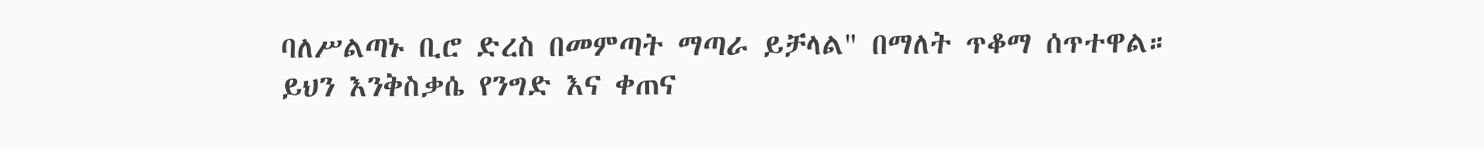ባለሥልጣኑ ቢሮ ድረስ በመምጣት ማጣራ ይቻላል" በማለት ጥቆማ ሰጥተዋል።
ይህን እንቅስቃሴ የንግድ እና ቀጠና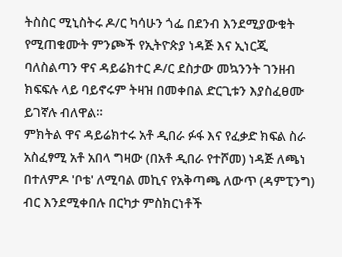ትስስር ሚኒስትሩ ዶ/ር ካሳሁን ጎፌ በደንብ እንደሚያውቁት የሚጠቁሙት ምንጮች የኢትዮጵያ ነዳጅ እና ኢነርጂ ባለስልጣን ዋና ዳይሬክተር ዶ/ር ደስታው መኳንንት ገንዘብ ክፍፍሉ ላይ ባይኖሩም ትዛዝ በመቀበል ድርጊቱን እያስፈፀሙ ይገኛሉ ብለዋል።
ምክትል ዋና ዳይሬክተሩ አቶ ዲበራ ፉፋ እና የፈቃድ ክፍል ስራ አስፈፃሚ አቶ አበላ ግዛው (በአቶ ዲበራ የተሾመ) ነዳጅ ለጫነ በተለምዶ 'ቦቴ' ለሚባል መኪና የአቅጣጫ ለውጥ (ዳምፒንግ) ብር እንደሚቀበሉ በርካታ ምስክርነቶች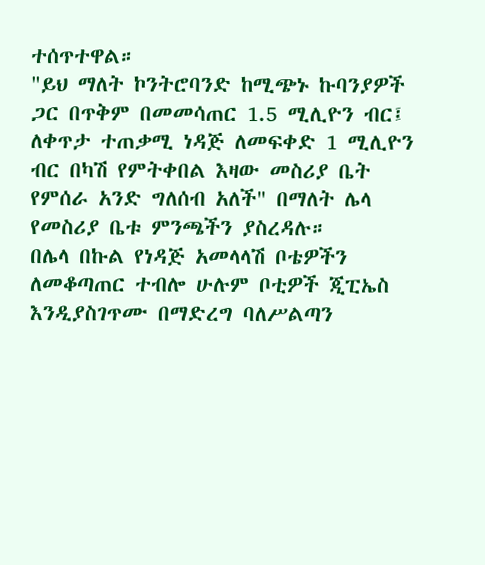ተሰጥተዋል።
"ይህ ማለት ኮንትሮባንድ ከሚጭኑ ኩባንያዎች ጋር በጥቅም በመመሳጠር 1.5 ሚሊዮን ብር፤ ለቀጥታ ተጠቃሚ ነዳጅ ለመፍቀድ 1 ሚሊዮን ብር በካሽ የምትቀበል እዛው መስሪያ ቤት የምሰራ አንድ ግለሰብ አለች" በማለት ሌላ የመስሪያ ቤቱ ምንጫችን ያስረዳሉ።
በሌላ በኩል የነዳጅ አመላላሽ ቦቴዎችን ለመቆጣጠር ተብሎ ሁሉም ቦቲዎች ጂፒኤስ እንዲያስገጥሙ በማድረግ ባለሥልጣን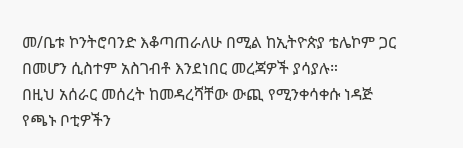መ/ቤቱ ኮንትሮባንድ እቆጣጠራለሁ በሚል ከኢትዮጵያ ቴሌኮም ጋር በመሆን ሲስተም አስገብቶ እንደነበር መረጃዎች ያሳያሉ።
በዚህ አሰራር መሰረት ከመዳረሻቸው ውጪ የሚንቀሳቀሱ ነዳጅ የጫኑ ቦቲዎችን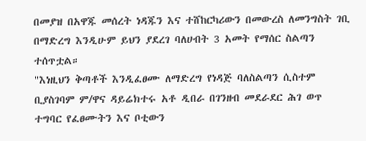በመያዝ በአዋጁ መሰረት ነዳጁን እና ተሸከርካሪውን በመውረስ ለመንግስት ገቢ በማድረግ እንዲሁም ይህን ያደረገ ባለሀብት 3 አመት የማሰር ስልጣን ተሰጥቷል።
"እነዚህን ቅጣቶች እንዲፈፀሙ ለማድረግ የነዳጅ ባለስልጣን ሲስተም ቢያስገባም ም/ዋና ዳይሬክተሩ አቶ ዲበራ በገንዘብ መደራደር ሕገ ወጥ ተግባር የፈፀሙትን እና ቦቲውን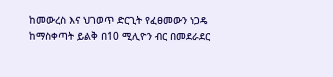ከመውረስ እና ህገወጥ ድርጊት የፈፀመውን ነጋዴ ከማስቀጣት ይልቅ በ10 ሚሊዮን ብር በመደራደር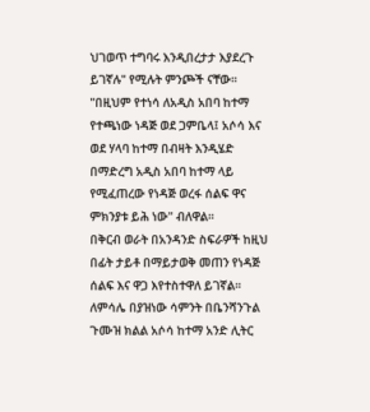ህገወጥ ተግባሩ እንዲበረታታ እያደረጉ ይገኛሉ" የሚሉት ምንጮች ናቸው።
"በዚህም የተነሳ ለአዲስ አበባ ከተማ የተጫነው ነዳጅ ወደ ጋምቤላ፤ አሶሳ እና ወደ ሃላባ ከተማ በብዛት እንዲሄድ በማድረግ አዲስ አበባ ከተማ ላይ የሚፈጠረው የነዳጅ ወረፋ ሰልፍ ዋና ምክንያቱ ይሕ ነው" ብለዋል።
በቅርብ ወራት በአንዳንድ ስፍራዎች ከዚህ በፊት ታይቶ በማይታወቅ መጠን የነዳጅ ሰልፍ እና ዋጋ እየተስተዋለ ይገኛል።
ለምሳሌ በያዝነው ሳምንት በቤንሻንጉል ጉሙዝ ክልል አሶሳ ከተማ አንድ ሊትር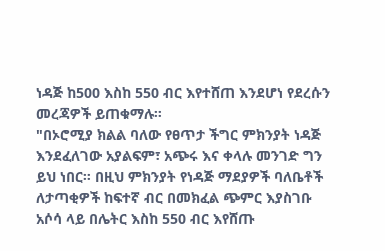ነዳጅ ከ500 እስከ 550 ብር እየተሸጠ እንደሆነ የደረሱን መረጃዎች ይጠቁማሉ።
"በኦሮሚያ ክልል ባለው የፀጥታ ችግር ምክንያት ነዳጅ እንደፈለገው አያልፍም፣ አጭሩ እና ቀላሉ መንገድ ግን ይህ ነበር። በዚህ ምክንያት የነዳጅ ማደያዎች ባለቤቶች ለታጣቂዎች ከፍተኛ ብር በመክፈል ጭምር እያስገቡ አሶሳ ላይ በሌትር እስከ 550 ብር እየሸጡ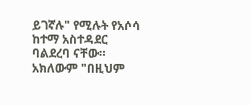ይገኛሉ" የሚሉት የአሶሳ ከተማ አስተዳደር ባልደረባ ናቸው።
አክለውም "በዚህም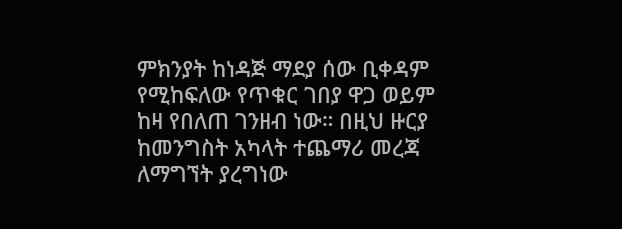ምክንያት ከነዳጅ ማደያ ሰው ቢቀዳም የሚከፍለው የጥቁር ገበያ ዋጋ ወይም ከዛ የበለጠ ገንዘብ ነው። በዚህ ዙርያ ከመንግስት አካላት ተጨማሪ መረጃ ለማግኘት ያረግነው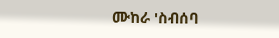ሙከራ 'ስብሰባ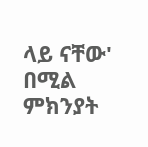ላይ ናቸው' በሚል ምክንያት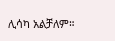ሊሳካ አልቻለም።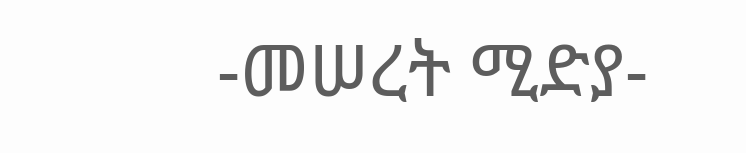-መሠረት ሚድያ-